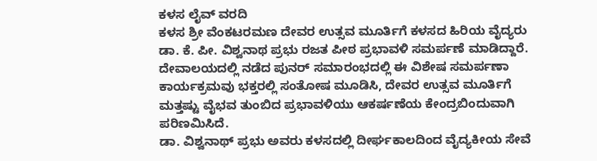ಕಳಸ ಲೈವ್ ವರದಿ
ಕಳಸ ಶ್ರೀ ವೆಂಕಟರಮಣ ದೇವರ ಉತ್ಸವ ಮೂರ್ತಿಗೆ ಕಳಸದ ಹಿರಿಯ ವೈದ್ಯರು ಡಾ. ಕೆ. ಪೀ. ವಿಶ್ವನಾಥ ಪ್ರಭು ರಜತ ಪೀಠ ಪ್ರಭಾವಳಿ ಸಮರ್ಪಣೆ ಮಾಡಿದ್ದಾರೆ.
ದೇವಾಲಯದಲ್ಲಿ ನಡೆದ ಪುನರ್ ಸಮಾರಂಭದಲ್ಲಿ ಈ ವಿಶೇಷ ಸಮರ್ಪಣಾ ಕಾರ್ಯಕ್ರಮವು ಭಕ್ತರಲ್ಲಿ ಸಂತೋಷ ಮೂಡಿಸಿ, ದೇವರ ಉತ್ಸವ ಮೂರ್ತಿಗೆ ಮತ್ತಷ್ಟು ವೈಭವ ತುಂಬಿದ ಪ್ರಭಾವಳಿಯು ಆಕರ್ಷಣೆಯ ಕೇಂದ್ರಬಿಂದುವಾಗಿ ಪರಿಣಮಿಸಿದೆ.
ಡಾ. ವಿಶ್ವನಾಥ್ ಪ್ರಭು ಅವರು ಕಳಸದಲ್ಲಿ ದೀರ್ಘಕಾಲದಿಂದ ವೈದ್ಯಕೀಯ ಸೇವೆ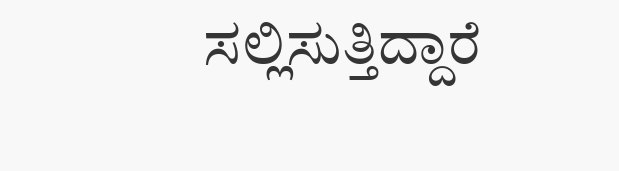ಸಲ್ಲಿಸುತ್ತಿದ್ದಾರೆ